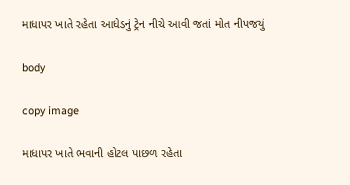માધાપર ખાતે રહેતા આધેડનું ટ્રેન નીચે આવી જતાં મોત નીપજયું

body

copy image

માધાપર ખાતે ભવાની હોટલ પાછળ રહેતા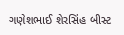ગણેશભાઈ શેરસિંહ બીસ્ટ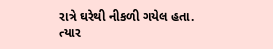રાત્રે ઘરેથી નીકળી ગયેલ હતા. ત્યાર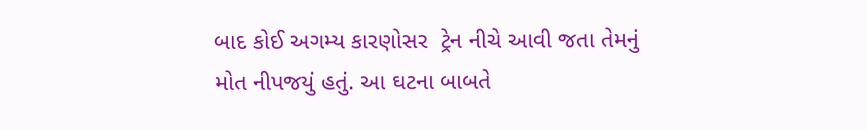બાદ કોઈ અગમ્ય કારણોસર  ટ્રેન નીચે આવી જતા તેમનું મોત નીપજયું હતું. આ ઘટના બાબતે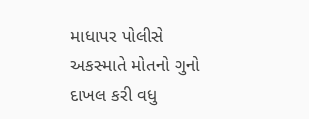માધાપર પોલીસે અકસ્માતે મોતનો ગુનો દાખલ કરી વધુ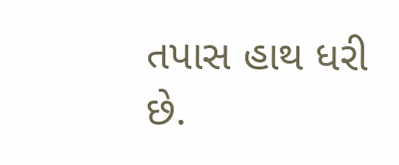તપાસ હાથ ધરી છે.